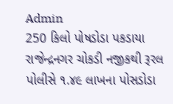Admin
250 કિલો પોષડોડા પકડાયા
રાજેન્દ્રનગર ચોકડી નજીકથી રૂરલ પોલીસે ૧.૪૯ લાખના પોસડોડા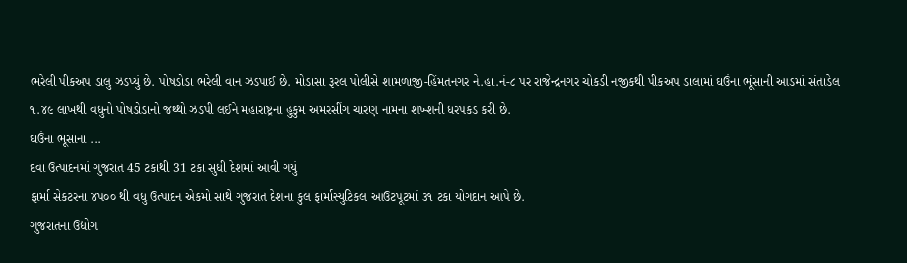ભરેલી પીકઅપ ડાલુ ઝડપ્યું છે. પોષડોડા ભરેલી વાન ઝડપાઈ છે. મોડાસા રૂરલ પોલીસે શામળાજી-હિંમતનગર ને.હા.નં-૮ પર રાજેન્દ્રનગર ચોકડી નજીકથી પીકઅપ ડાલામાં ઘઉંના ભૂંસાની આડમાં સંતાડેલ ૧.૪૯ લાખથી વધુનો પોષડોડાનો જથ્થો ઝડપી લઈને મહારાષ્ટ્રના હુકુમ અમરસીંગ ચારણ નામના શખ્શની ધરપકડ કરી છે.
ઘઉંના ભૂસાના ...
દવા ઉત્પાદનમાં ગુજરાત 45 ટકાથી 31 ટકા સુધી દેશમાં આવી ગયું
ફાર્મા સેકટરના ૪પ૦૦ થી વધુ ઉત્પાદન એકમો સાથે ગુજરાત દેશના કુલ ફાર્માસ્યુટિકલ આઉટપૂટમાં ૩૧ ટકા યોગદાન આપે છે.
ગુજરાતના ઉદ્યોગ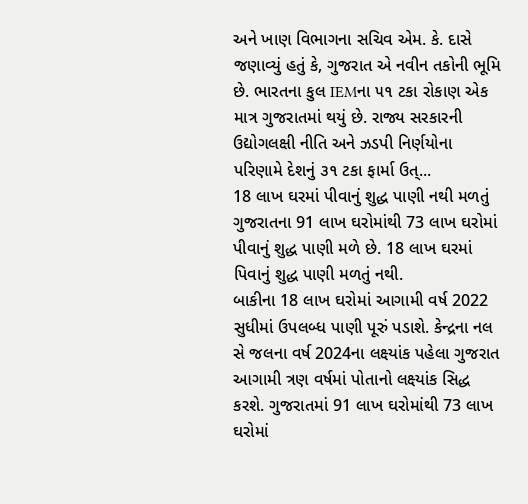અને ખાણ વિભાગના સચિવ એમ. કે. દાસે જણાવ્યું હતું કે, ગુજરાત એ નવીન તકોની ભૂમિ છે. ભારતના કુલ IEMના ૫૧ ટકા રોકાણ એક માત્ર ગુજરાતમાં થયું છે. રાજ્ય સરકારની ઉદ્યોગલક્ષી નીતિ અને ઝડપી નિર્ણયોના પરિણામે દેશનું ૩૧ ટકા ફાર્મા ઉત્...
18 લાખ ઘરમાં પીવાનું શુદ્ધ પાણી નથી મળતું
ગુજરાતના 91 લાખ ઘરોમાંથી 73 લાખ ઘરોમાં પીવાનું શુદ્ધ પાણી મળે છે. 18 લાખ ઘરમાં પિવાનું શુદ્ધ પાણી મળતું નથી.
બાકીના 18 લાખ ઘરોમાં આગામી વર્ષ 2022 સુધીમાં ઉપલબ્ધ પાણી પૂરું પડાશે. કેન્દ્રના નલ સે જલના વર્ષ 2024ના લક્ષ્યાંક પહેલા ગુજરાત આગામી ત્રણ વર્ષમાં પોતાનો લક્ષ્યાંક સિદ્ધ કરશે. ગુજરાતમાં 91 લાખ ઘરોમાંથી 73 લાખ ઘરોમાં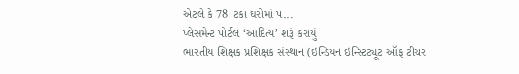એટલે કે 78 ટકા ઘરોમાં પ...
પ્લેસમેન્ટ પોર્ટલ ‘આદિત્ય’ શરૂં કરાયું
ભારતીય શિક્ષક પ્રશિક્ષક સંસ્થાન (ઇન્ડિયન ઇન્સ્ટિટ્યૂટ ઑફ ટીચર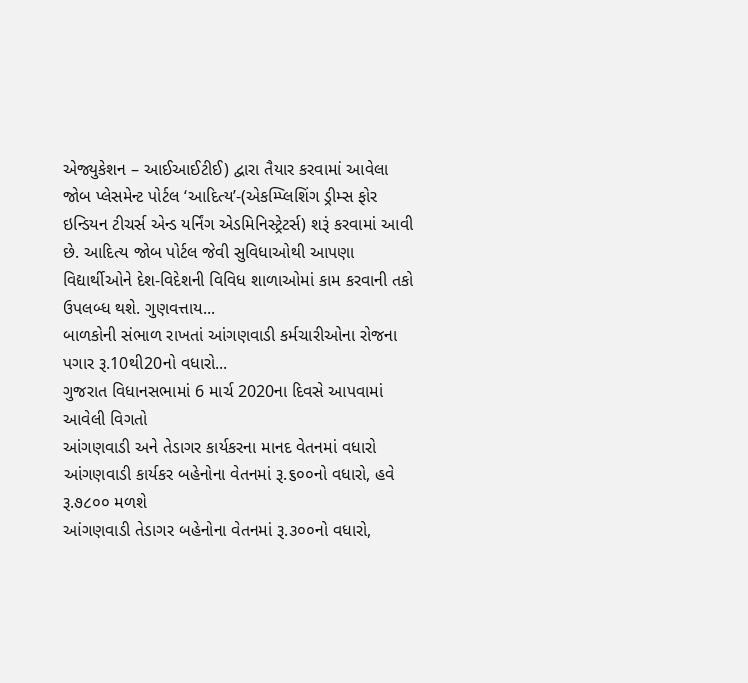એજ્યુકેશન – આઈઆઈટીઈ) દ્વારા તૈયાર કરવામાં આવેલા જોબ પ્લેસમેન્ટ પોર્ટલ ‘આદિત્ય’-(એકમ્પ્લિશિંગ ડ્રીમ્સ ફોર ઇન્ડિયન ટીચર્સ એન્ડ યર્નિંગ એડમિનિસ્ટ્રેટર્સ) શરૂં કરવામાં આવી છે. આદિત્ય જોબ પોર્ટલ જેવી સુવિધાઓથી આપણા વિદ્યાર્થીઓને દેશ-વિદેશની વિવિધ શાળાઓમાં કામ કરવાની તકો ઉપલબ્ધ થશે. ગુણવત્તાય...
બાળકોની સંભાળ રાખતાં આંગણવાડી કર્મચારીઓના રોજના પગાર રૂ.10થી20નો વધારો...
ગુજરાત વિધાનસભામાં 6 માર્ચ 2020ના દિવસે આપવામાં આવેલી વિગતો
આંગણવાડી અને તેડાગર કાર્યકરના માનદ વેતનમાં વધારો
આંગણવાડી કાર્યકર બહેનોના વેતનમાં રૂ.૬૦૦નો વધારો, હવે રૂ.૭૮૦૦ મળશે
આંગણવાડી તેડાગર બહેનોના વેતનમાં રૂ.૩૦૦નો વધારો,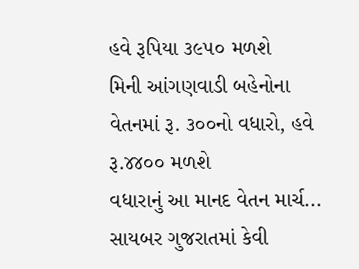હવે રૂપિયા ૩૯૫૦ મળશે
મિની આંગણવાડી બહેનોના વેતનમાં રૂ. ૩૦૦નો વધારો, હવે રૂ.૪૪૦૦ મળશે
વધારાનું આ માનદ વેતન માર્ચ...
સાયબર ગુજરાતમાં કેવી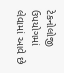ટેકનોલોજી ઉપયોગમાં લેવામાં આવે છે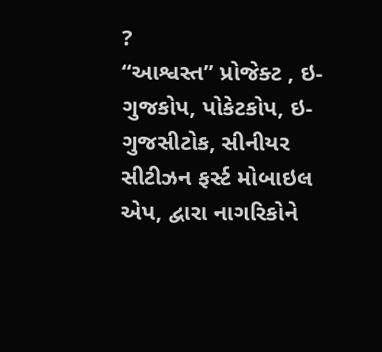?
‘‘આશ્વસ્ત’’ પ્રોજેક્ટ , ઇ-ગુજકોપ, પોકેટકોપ, ઇ-ગુજસીટોક, સીનીયર સીટીઝન ફર્સ્ટ મોબાઇલ એપ, દ્વારા નાગરિકોને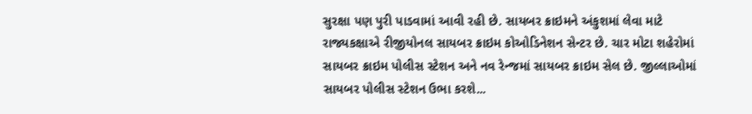સુરક્ષા પણ પુરી પાડવામાં આવી રહી છે. સાયબર ક્રાઇમને અંકુશમાં લેવા માટે રાજ્યકક્ષાએ રીજીયોનલ સાયબર ક્રાઇમ કોઓડિનેશન સેન્ટર છે. ચાર મોટા શહેરોમાં સાયબર ક્રાઇમ પોલીસ સ્ટેશન અને નવ રેન્જમાં સાયબર ક્રાઇમ સેલ છે. જીલ્લાઓમાં સાયબર પોલીસ સ્ટેશન ઉભા કરશે...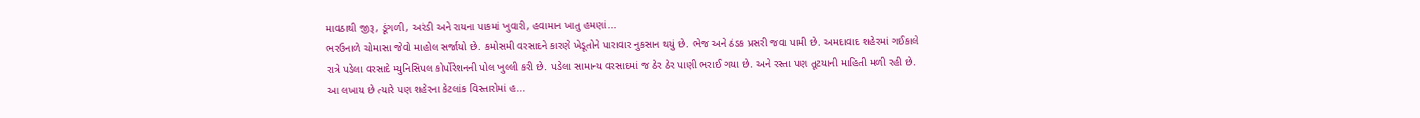માવઠાથી જીરૂ, ડૂંગળી, અરંડી અને રાયના પાકમાં ખુવારી, હવામાન ખાતુ હમણાં...
ભરઉનાળે ચોમાસા જેવો માહોલ સર્જાયો છે. કમોસમી વરસાદને કારણે ખેડૂતોને પારાવાર નુકસાન થયું છે. ભેજ અને ઠંડક પ્રસરી જવા પામી છે. અમદાવાદ શહેરમાં ગઈકાલે રાત્રે પડેલા વરસાદે મ્યુનિસિપલ કોર્પોરેશનની પોલ ખુલ્લી કરી છે. પડેલા સામાન્ય વરસાદમાં જ ઠેર ઠેર પાણી ભરાઈ ગયા છે. અને રસ્તા પણ તૂટયાની માહિતી મળી રહી છે. આ લખાય છે ત્યારે પણ શહેરના કેટલાંક વિસ્તારોમાં હ...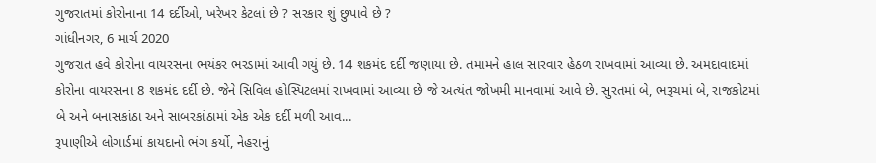ગુજરાતમાં કોરોનાના 14 દર્દીઓ, ખરેખર કેટલાં છે ? સરકાર શું છુપાવે છે ?
ગાંધીનગર, 6 માર્ચ 2020
ગુજરાત હવે કોરોના વાયરસના ભયંકર ભરડામાં આવી ગયું છે. 14 શકમંદ દર્દી જણાયા છે. તમામને હાલ સારવાર હેઠળ રાખવામાં આવ્યા છે. અમદાવાદમાં કોરોના વાયરસના 8 શકમંદ દર્દી છે. જેને સિવિલ હોસ્પિટલમાં રાખવામાં આવ્યા છે જે અત્યંત જોખમી માનવામાં આવે છે. સુરતમાં બે, ભરૂચમાં બે, રાજકોટમાં બે અને બનાસકાંઠા અને સાબરકાંઠામાં એક એક દર્દી મળી આવ...
રૂપાણીએ લોગાર્ડમાં કાયદાનો ભંગ કર્યો, નેહરાનું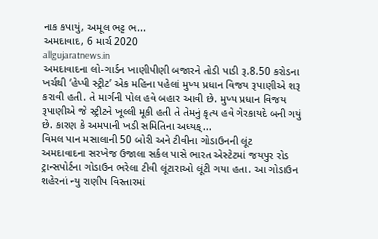નાક કપાયું, અમૂલ ભટ્ટ ભ...
અમદાવાદ, 6 માર્ચ 2020
allgujaratnews.in
અમદાવાદના લો-ગાર્ડન ખાણીપીણી બજારને તોડી પાડી રૂ.8.50 કરોડના ખર્ચથી ‘હેપ્પી સ્ટ્રીટ’ એક મહિના પહેલાં મુખ્ય પ્રધાન વિજય રૂપાણીએ શરૂ કરાવી હતી. તે માર્ગની પોલ હવે બહાર આવી છે. મુખ્ય પ્રધાન વિજય રૂપાણીએ જે સ્ટ્રીટને ખૂલ્લી મૂકી હતી તે તેમનું કૃત્ય હવે ગેરકાયદે બની ગયું છે. કારણ કે અમપાની ખડી સમિતિના અધ્યક્...
વિમલ પાન મસાલાની 50 બોરી અને ટીવીના ગોડાઉનની લૂંટ
અમદાવાદના સરખેજ ઉજાલા સર્કલ પાસે ભારત એસ્ટેટમાં જયપુર રોડ ટ્રાન્સપોર્ટના ગોડાઉન ભરેલા ટીવી લૂંટારાઓ લૂંટી ગયા હતા. આ ગોડાઉન શહેરનાં ન્યુ રાણીપ વિસ્તારમાં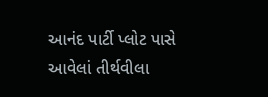આનંદ પાર્ટી પ્લોટ પાસે આવેલાં તીર્થવીલા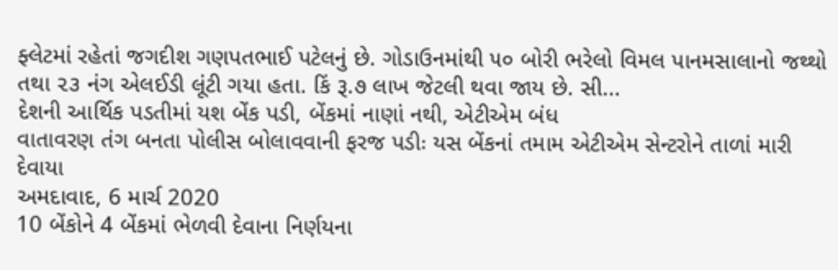ફ્લેટમાં રહેતાં જગદીશ ગણપતભાઈ પટેલનું છે. ગોડાઉનમાંથી ૫૦ બોરી ભરેલો વિમલ પાનમસાલાનો જથ્થો તથા ૨૩ નંગ એલઈડી લૂંટી ગયા હતા. કિં રૂ.૭ લાખ જેટલી થવા જાય છે. સી...
દેશની આર્થિક પડતીમાં યશ બેંક પડી, બેંકમાં નાણાં નથી, એટીએમ બંધ
વાતાવરણ તંગ બનતા પોલીસ બોલાવવાની ફરજ પડીઃ યસ બેંકનાં તમામ એટીએમ સેન્ટરોને તાળાં મારી દેવાયા
અમદાવાદ, 6 માર્ચ 2020
10 બેંકોને 4 બેંકમાં ભેળવી દેવાના નિર્ણયના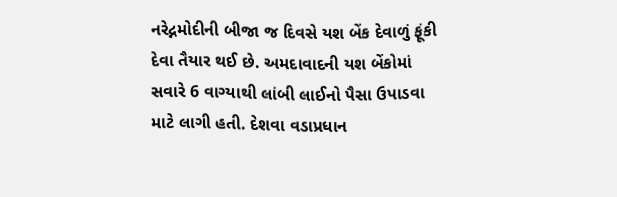નરેદ્નમોદીની બીજા જ દિવસે યશ બેંક દેવાળું ફૂંકી દેવા તૈયાર થઈ છે. અમદાવાદની યશ બેંકોમાં સવારે 6 વાગ્યાથી લાંબી લાઈનો પૈસા ઉપાડવા માટે લાગી હતી. દેશવા વડાપ્રધાન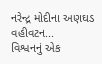નરેન્દ્ર મોદીના અણઘડ વહીવટન...
વિશ્વનનું એક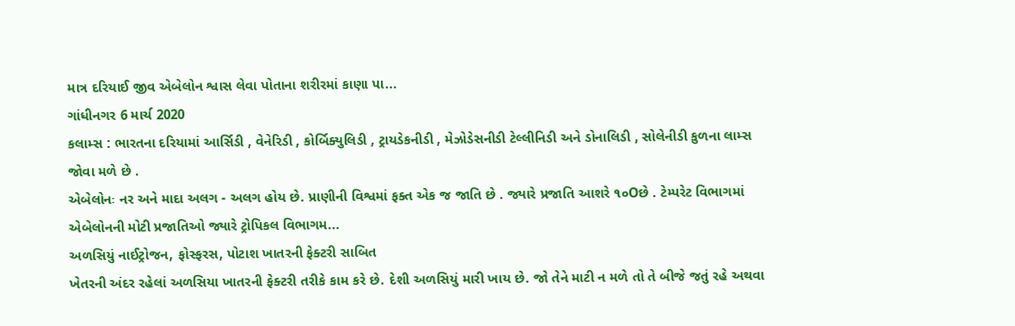માત્ર દરિયાઈ જીવ એબેલોન શ્વાસ લેવા પોતાના શરીરમાં કાણા પા...
ગાંધીનગર 6 માર્ચ 2020
કલામ્સ : ભારતના દરિયામાં આર્સિડી , વેનેરિડી , કોર્બિક્યુલિડી , ટ્રાયડેકનીડી , મેઝોડેસનીડી ટેલ્લીનિડી અને ડોનાલિડી , સોલેનીડી કુળના લામ્સ જોવા મળે છે .
એબેલોનઃ નર અને માદા અલગ - અલગ હોય છે. પ્રાણીની વિશ્વમાં ફક્ત એક જ જાતિ છે . જ્યારે પ્રજાતિ આશરે ૧૦Oછે . ટેમ્પરેટ વિભાગમાં એબેલોનની મોટી પ્રજાતિઓ જ્યારે ટ્રોપિકલ વિભાગમ...
અળસિયું નાઈટ્રોજન, ફોસ્ફરસ, પોટાશ ખાતરની ફેક્ટરી સાબિત
ખેતરની અંદર રહેલાં અળસિયા ખાતરની ફેક્ટરી તરીકે કામ કરે છે. દેશી અળસિયું મારી ખાય છે. જો તેને માટી ન મળે તો તે બીજે જતું રહે અથવા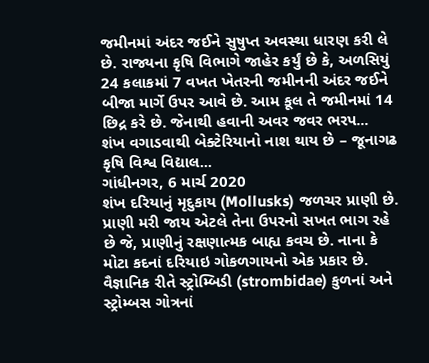જમીનમાં અંદર જઈને સુષુપ્ત અવસ્થા ધારણ કરી લે છે. રાજ્યના કૃષિ વિભાગે જાહેર કર્યું છે કે, અળસિયું 24 કલાકમાં 7 વખત ખેતરની જમીનની અંદર જઈને બીજા માર્ગે ઉપર આવે છે. આમ કૂલ તે જમીનમાં 14 છિદ્ર કરે છે. જેનાથી હવાની અવર જવર ભરપ...
શંખ વગાડવાથી બેક્ટેરિયાનો નાશ થાય છે – જૂનાગઢ કૃષિ વિશ્વ વિદ્યાલ...
ગાંધીનગર, 6 માર્ચ 2020
શંખ દરિયાનું મૃદુકાય (Mollusks) જળચર પ્રાણી છે. પ્રાણી મરી જાય એટલે તેના ઉપરનો સખત ભાગ રહે છે જે, પ્રાણીનું રક્ષણાત્મક બાહ્ય કવચ છે. નાના કે મોટા કદનાં દરિયાઇ ગોકળગાયનો એક પ્રકાર છે. વૈજ્ઞાનિક રીતે સ્ટ્રોમ્બિડી (strombidae) કુળનાં અને સ્ટ્રોમ્બસ ગોત્રનાં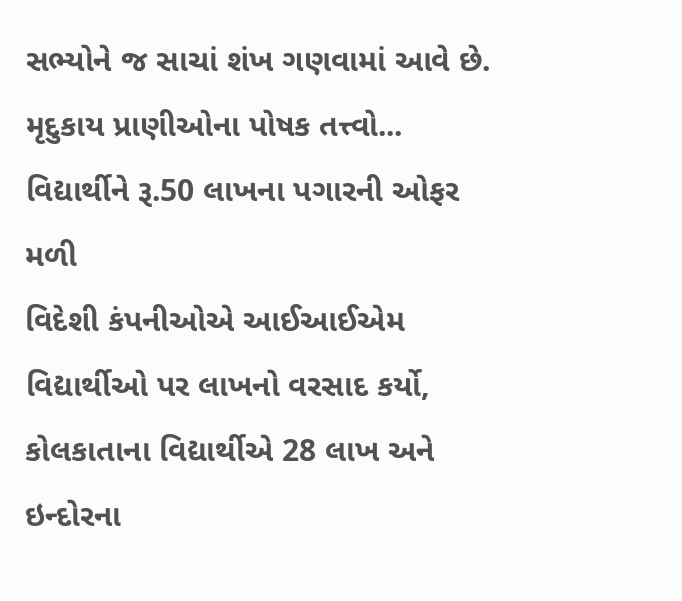સભ્યોને જ સાચાં શંખ ગણવામાં આવે છે.
મૃદુકાય પ્રાણીઓના પોષક તત્ત્વો...
વિદ્યાર્થીને રૂ.50 લાખના પગારની ઓફર મળી
વિદેશી કંપનીઓએ આઈઆઈએમ વિદ્યાર્થીઓ પર લાખનો વરસાદ કર્યો, કોલકાતાના વિદ્યાર્થીએ 28 લાખ અને ઇન્દોરના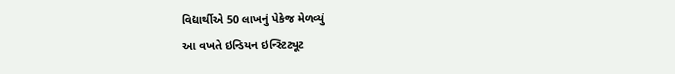વિદ્યાર્થીએ 50 લાખનું પેકેજ મેળવ્યું
આ વખતે ઇન્ડિયન ઇન્સ્ટિટ્યૂટ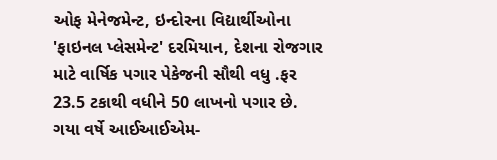ઓફ મેનેજમેન્ટ, ઇન્દોરના વિદ્યાર્થીઓના 'ફાઇનલ પ્લેસમેન્ટ' દરમિયાન, દેશના રોજગાર માટે વાર્ષિક પગાર પેકેજની સૌથી વધુ .ફર 23.5 ટકાથી વધીને 50 લાખનો પગાર છે. ગયા વર્ષે આઈઆઈએમ-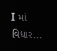I માં વિદ્યાર...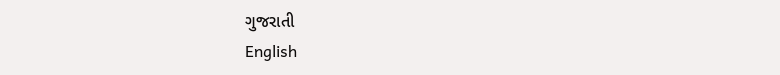ગુજરાતી
English